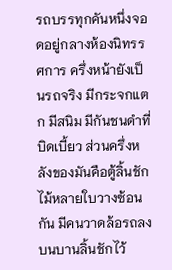รถบรรทุกคันหนึ่งจอดอยู่กลางห้องนิทรรศการ ครึ่งหน้ายังเป็นรถจริง มีกระจกแตก มีสนิม มีกันชนดำที่บิดเบี้ยว ส่วนครึ่งหลังของมันคือตู้ลิ้นชักไม้หลายใบวางซ้อนกัน มีคนวาดล้อรถลงบนบานลิ้นชักไว้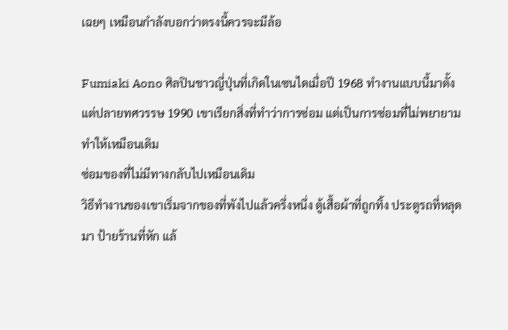เฉยๆ เหมือนกำลังบอกว่าตรงนี้ควรจะมีล้อ

Fumiaki Aono ศิลปินชาวญี่ปุ่นที่เกิดในเซนไดเมื่อปี 1968 ทำงานแบบนี้มาตั้งแต่ปลายทศวรรษ 1990 เขาเรียกสิ่งที่ทำว่าการซ่อม แต่เป็นการซ่อมที่ไม่พยายามทำให้เหมือนเดิม
ซ่อมของที่ไม่มีทางกลับไปเหมือนเดิม
วิธีทำงานของเขาเริ่มจากของที่พังไปแล้วครึ่งหนึ่ง ตู้เสื้อผ้าที่ถูกทิ้ง ประตูรถที่หลุดมา ป้ายร้านที่หัก แล้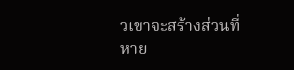วเขาจะสร้างส่วนที่หาย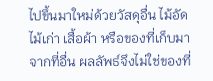ไปขึ้นมาใหม่ด้วยวัสดุอื่น ไม้อัด ไม้เก่า เสื้อผ้า หรือของที่เก็บมาจากที่อื่น ผลลัพธ์จึงไม่ใช่ของที่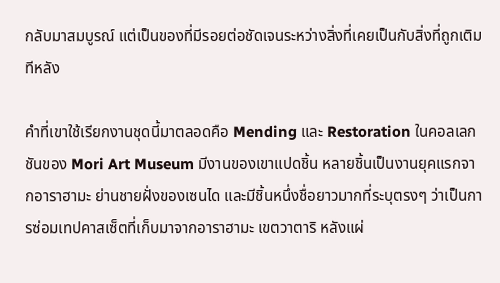กลับมาสมบูรณ์ แต่เป็นของที่มีรอยต่อชัดเจนระหว่างสิ่งที่เคยเป็นกับสิ่งที่ถูกเติมทีหลัง

คำที่เขาใช้เรียกงานชุดนี้มาตลอดคือ Mending และ Restoration ในคอลเลกชันของ Mori Art Museum มีงานของเขาแปดชิ้น หลายชิ้นเป็นงานยุคแรกจากอาราฮามะ ย่านชายฝั่งของเซนได และมีชิ้นหนึ่งชื่อยาวมากที่ระบุตรงๆ ว่าเป็นการซ่อมเทปคาสเซ็ตที่เก็บมาจากอาราฮามะ เขตวาตาริ หลังแผ่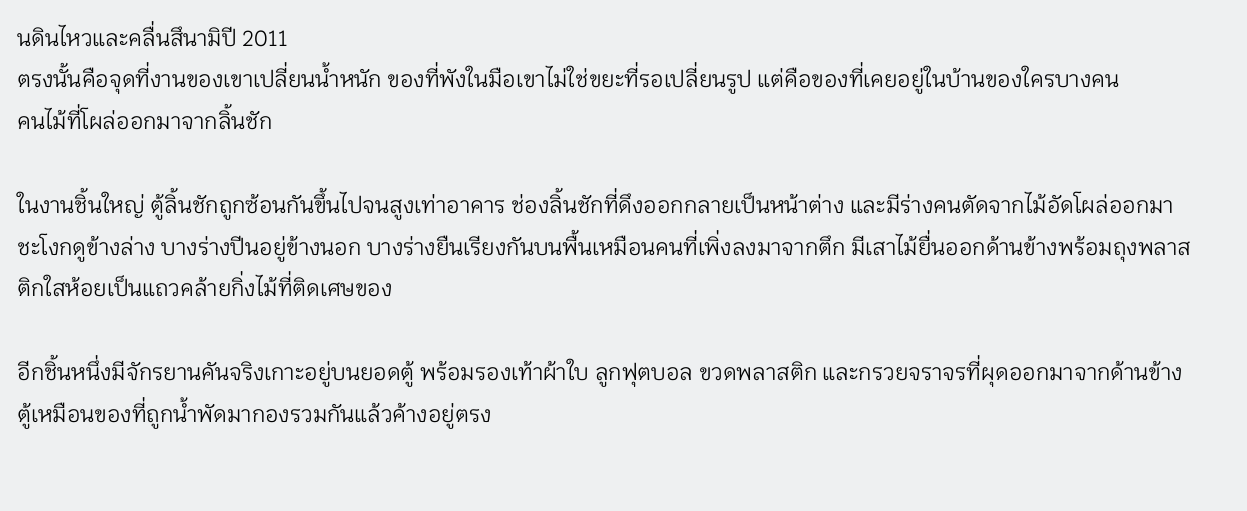นดินไหวและคลื่นสึนามิปี 2011
ตรงนั้นคือจุดที่งานของเขาเปลี่ยนน้ำหนัก ของที่พังในมือเขาไม่ใช่ขยะที่รอเปลี่ยนรูป แต่คือของที่เคยอยู่ในบ้านของใครบางคน
คนไม้ที่โผล่ออกมาจากลิ้นชัก

ในงานชิ้นใหญ่ ตู้ลิ้นชักถูกซ้อนกันขึ้นไปจนสูงเท่าอาคาร ช่องลิ้นชักที่ดึงออกกลายเป็นหน้าต่าง และมีร่างคนตัดจากไม้อัดโผล่ออกมาชะโงกดูข้างล่าง บางร่างปีนอยู่ข้างนอก บางร่างยืนเรียงกันบนพื้นเหมือนคนที่เพิ่งลงมาจากตึก มีเสาไม้ยื่นออกด้านข้างพร้อมถุงพลาสติกใสห้อยเป็นแถวคล้ายกิ่งไม้ที่ติดเศษของ

อีกชิ้นหนึ่งมีจักรยานคันจริงเกาะอยู่บนยอดตู้ พร้อมรองเท้าผ้าใบ ลูกฟุตบอล ขวดพลาสติก และกรวยจราจรที่ผุดออกมาจากด้านข้างตู้เหมือนของที่ถูกน้ำพัดมากองรวมกันแล้วค้างอยู่ตรง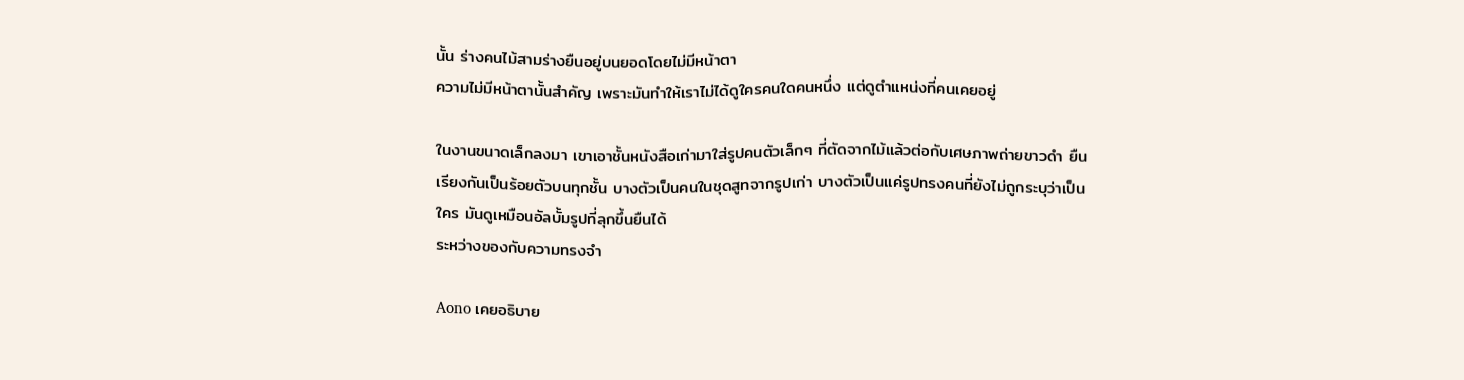นั้น ร่างคนไม้สามร่างยืนอยู่บนยอดโดยไม่มีหน้าตา
ความไม่มีหน้าตานั้นสำคัญ เพราะมันทำให้เราไม่ได้ดูใครคนใดคนหนึ่ง แต่ดูตำแหน่งที่คนเคยอยู่

ในงานขนาดเล็กลงมา เขาเอาชั้นหนังสือเก่ามาใส่รูปคนตัวเล็กๆ ที่ตัดจากไม้แล้วต่อกับเศษภาพถ่ายขาวดำ ยืนเรียงกันเป็นร้อยตัวบนทุกชั้น บางตัวเป็นคนในชุดสูทจากรูปเก่า บางตัวเป็นแค่รูปทรงคนที่ยังไม่ถูกระบุว่าเป็นใคร มันดูเหมือนอัลบั้มรูปที่ลุกขึ้นยืนได้
ระหว่างของกับความทรงจำ

Aono เคยอธิบาย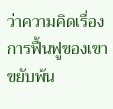ว่าความคิดเรื่องการฟื้นฟูของเขาขยับพ้น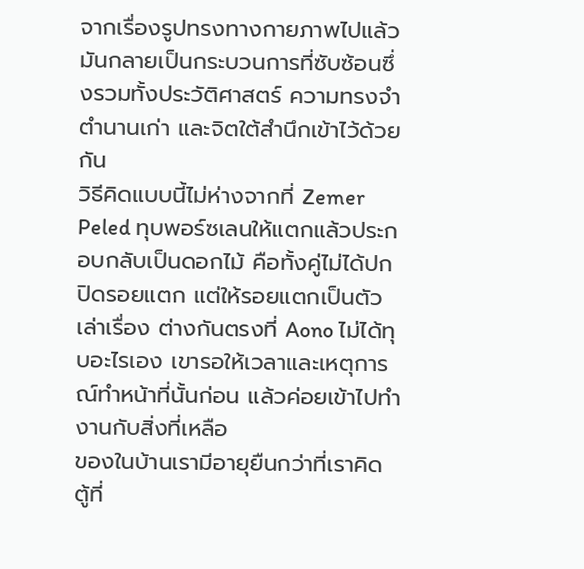จากเรื่องรูปทรงทางกายภาพไปแล้ว มันกลายเป็นกระบวนการที่ซับซ้อนซึ่งรวมทั้งประวัติศาสตร์ ความทรงจำ ตำนานเก่า และจิตใต้สำนึกเข้าไว้ด้วยกัน
วิธีคิดแบบนี้ไม่ห่างจากที่ Zemer Peled ทุบพอร์ซเลนให้แตกแล้วประกอบกลับเป็นดอกไม้ คือทั้งคู่ไม่ได้ปกปิดรอยแตก แต่ให้รอยแตกเป็นตัวเล่าเรื่อง ต่างกันตรงที่ Aono ไม่ได้ทุบอะไรเอง เขารอให้เวลาและเหตุการณ์ทำหน้าที่นั้นก่อน แล้วค่อยเข้าไปทำงานกับสิ่งที่เหลือ
ของในบ้านเรามีอายุยืนกว่าที่เราคิด ตู้ที่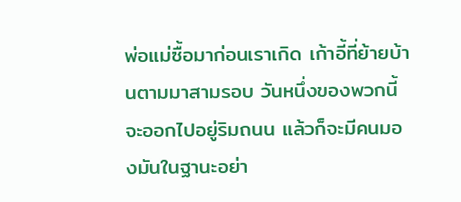พ่อแม่ซื้อมาก่อนเราเกิด เก้าอี้ที่ย้ายบ้านตามมาสามรอบ วันหนึ่งของพวกนี้จะออกไปอยู่ริมถนน แล้วก็จะมีคนมองมันในฐานะอย่า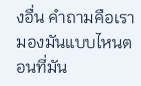งอื่น คำถามคือเรามองมันแบบไหนตอนที่มัน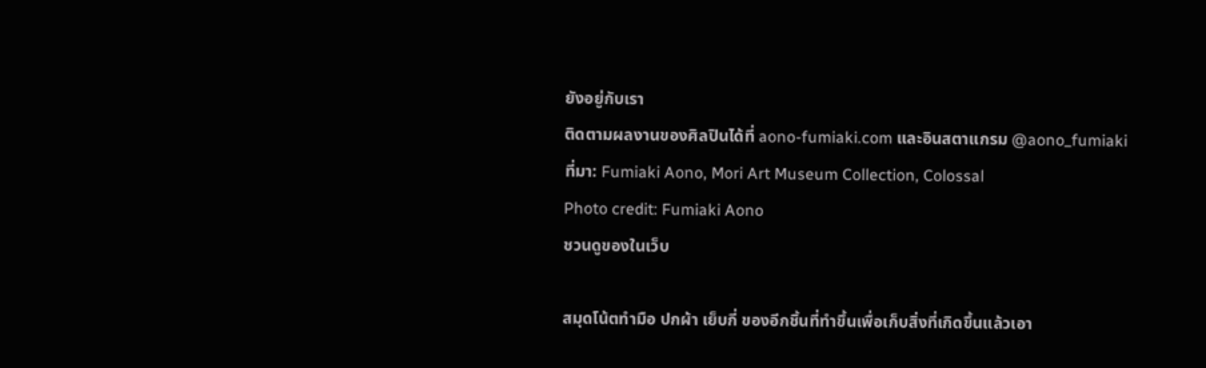ยังอยู่กับเรา
ติดตามผลงานของศิลปินได้ที่ aono-fumiaki.com และอินสตาแกรม @aono_fumiaki
ที่มา: Fumiaki Aono, Mori Art Museum Collection, Colossal
Photo credit: Fumiaki Aono
ชวนดูของในเว็บ

สมุดโน้ตทำมือ ปกผ้า เย็บกี่ ของอีกชิ้นที่ทำขึ้นเพื่อเก็บสิ่งที่เกิดขึ้นแล้วเอา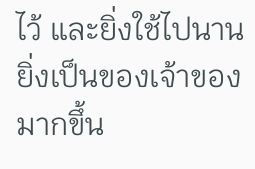ไว้ และยิ่งใช้ไปนาน ยิ่งเป็นของเจ้าของมากขึ้น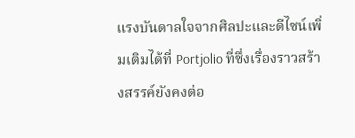แรงบันดาลใจจากศิลปะและดีไซน์เพิ่มเติมได้ที่ Portjolio ที่ซึ่งเรื่องราวสร้างสรรค์ยังคงต่อ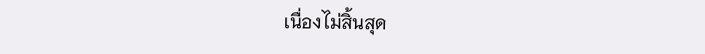เนื่องไม่สิ้นสุด